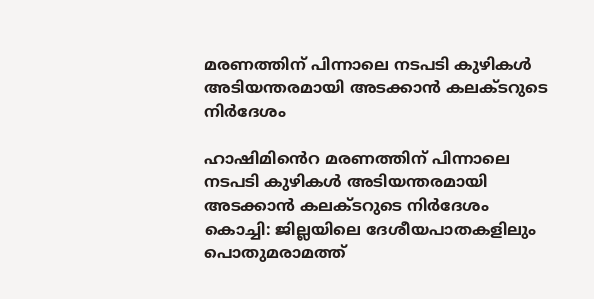മരണത്തിന് പിന്നാലെ നടപടി കുഴികൾ അടിയന്തരമായി അടക്കാൻ കലക്ടറുടെ നിർദേശം

ഹാഷിമി‍ൻെറ മരണത്തിന് പിന്നാലെ നടപടി കുഴികൾ അടിയന്തരമായി അടക്കാൻ കലക്ടറുടെ നിർദേശം കൊച്ചി: ജില്ലയിലെ ദേശീയപാതകളിലും പൊതുമരാമത്ത്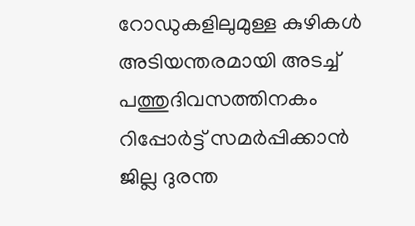റോഡുകളിലുമുള്ള കുഴികൾ അടിയന്തരമായി അടച്ച് പത്തുദിവസത്തിനകം റിപ്പോർട്ട്‌ സമർപ്പിക്കാൻ ജില്ല ദുരന്ത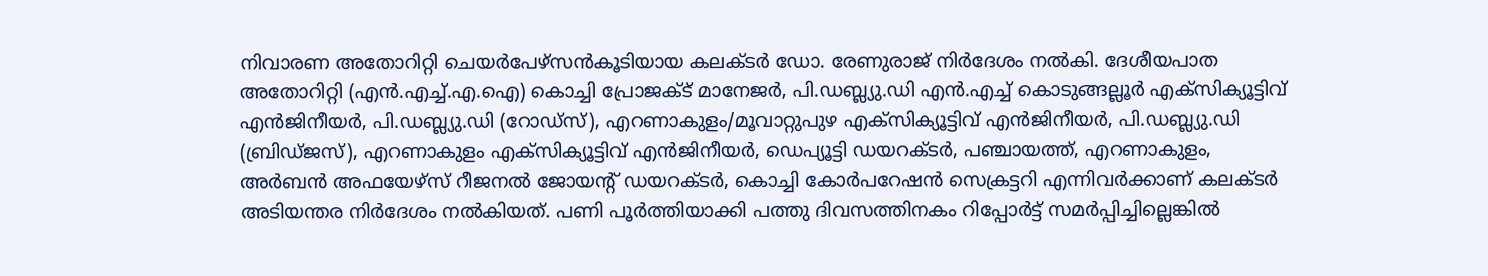നിവാരണ അതോറിറ്റി ചെയർപേഴ്സൻകൂടിയായ കലക്ടർ ഡോ. രേണുരാജ് നിർദേശം നൽകി. ദേശീയപാത അതോറിറ്റി (എൻ.എച്ച്.എ.ഐ) കൊച്ചി പ്രോജക്ട് മാനേജർ, പി.ഡബ്ല്യു.ഡി എൻ.എച്ച് കൊടുങ്ങല്ലൂർ എക്സിക്യൂട്ടിവ് എൻജിനീയർ, പി.ഡബ്ല്യു.ഡി (റോഡ്സ്), എറണാകുളം/മൂവാറ്റുപുഴ എക്സിക്യൂട്ടിവ് എൻജിനീയർ, പി.ഡബ്ല്യു.ഡി (ബ്രിഡ്ജസ്), എറണാകുളം എക്സിക്യൂട്ടിവ് എൻജിനീയർ, ഡെപ്യൂട്ടി ഡയറക്ടർ, പഞ്ചായത്ത്, എറണാകുളം, അർബൻ അഫയേഴ്സ് റീജനൽ ജോയന്റ് ഡയറക്ടർ, കൊച്ചി കോർപറേഷൻ സെക്രട്ടറി എന്നിവർക്കാണ് കലക്ടർ അടിയന്തര നിർദേശം നൽകിയത്. പണി പൂർത്തിയാക്കി പത്തു ദിവസത്തിനകം റിപ്പോർട്ട്‌ സമർപ്പിച്ചില്ലെങ്കിൽ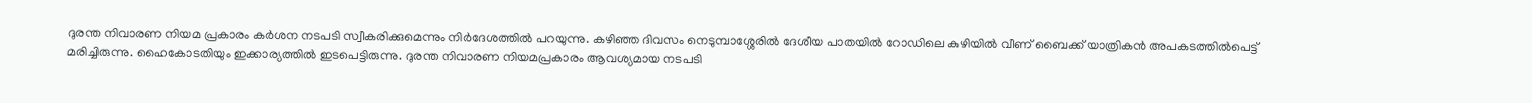ദുരന്ത നിവാരണ നിയമ പ്രകാരം കർശന നടപടി സ്വീകരിക്കുമെന്നും നിർദേശത്തിൽ പറയുന്നു. കഴിഞ്ഞ ദിവസം നെടുമ്പാശ്ശേരിൽ ദേശീയ പാതയിൽ റോഡിലെ കുഴിയിൽ വീണ് ബൈക്ക് യാത്രികൻ അപകടത്തിൽപെട്ട് മരിച്ചിരുന്നു. ഹൈകോടതിയും ഇക്കാര്യത്തിൽ ഇടപെട്ടിരുന്നു. ദുരന്ത നിവാരണ നിയമപ്രകാരം ആവശ്യമായ നടപടി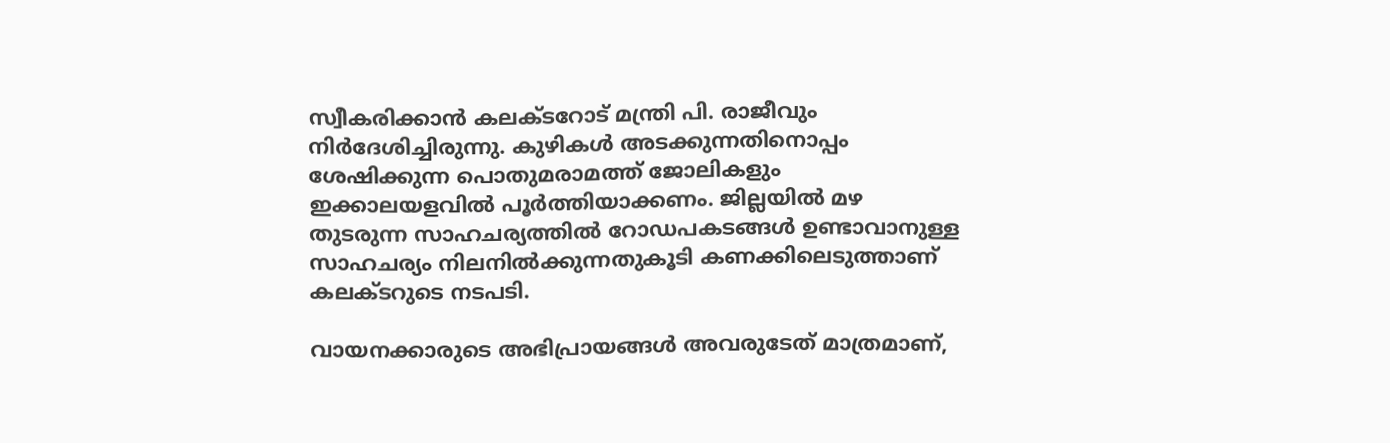സ്വീകരിക്കാൻ കലക്ടറോട് മന്ത്രി പി. രാജീവും നിർദേശിച്ചിരുന്നു. കുഴികൾ അടക്കുന്നതിനൊപ്പം ശേഷിക്കുന്ന പൊതുമരാമത്ത് ജോലികളും ഇക്കാലയളവിൽ പൂർത്തിയാക്കണം. ജില്ലയിൽ മഴ തുടരുന്ന സാഹചര്യത്തിൽ റോഡപകടങ്ങൾ ഉണ്ടാവാനുള്ള സാഹചര്യം നിലനിൽക്കുന്നതുകൂടി കണക്കിലെടുത്താണ് കലക്ടറുടെ നടപടി.

വായനക്കാരുടെ അഭിപ്രായങ്ങള്‍ അവരുടേത് മാത്രമാണ്,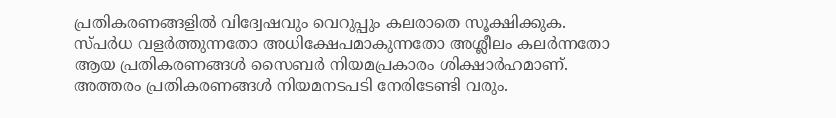പ്രതികരണങ്ങളിൽ വിദ്വേഷവും വെറുപ്പും കലരാതെ സൂക്ഷിക്കുക. സ്പർധ വളർത്തുന്നതോ അധിക്ഷേപമാകുന്നതോ അശ്ലീലം കലർന്നതോ ആയ പ്രതികരണങ്ങൾ സൈബർ നിയമപ്രകാരം ശിക്ഷാർഹമാണ്. അത്തരം പ്രതികരണങ്ങൾ നിയമനടപടി നേരിടേണ്ടി വരും.